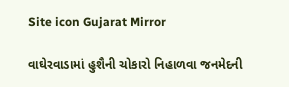Site icon Gujarat Mirror

વાઘેરવાડામાં હુશૈની ચોકારો નિહાળવા જનમેદની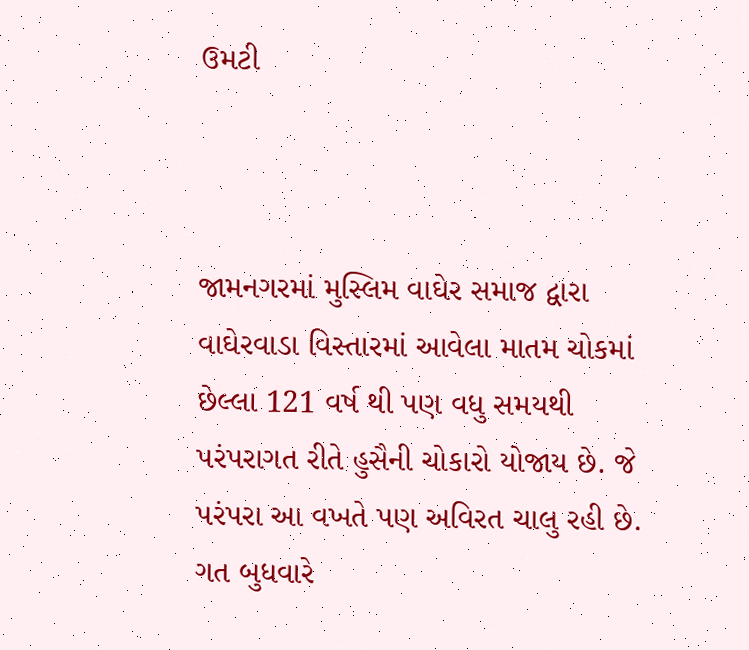ઉમટી



જામનગરમાં મુસ્લિમ વાઘેર સમાજ દ્વારા વાઘેરવાડા વિસ્તારમાં આવેલા માતમ ચોકમાં છેલ્લા 121 વર્ષ થી પણ વધુ સમયથી પરંપરાગત રીતે હુસૈની ચોકારો યોજાય છે. જે પરંપરા આ વખતે પણ અવિરત ચાલુ રહી છે. ગત બુધવારે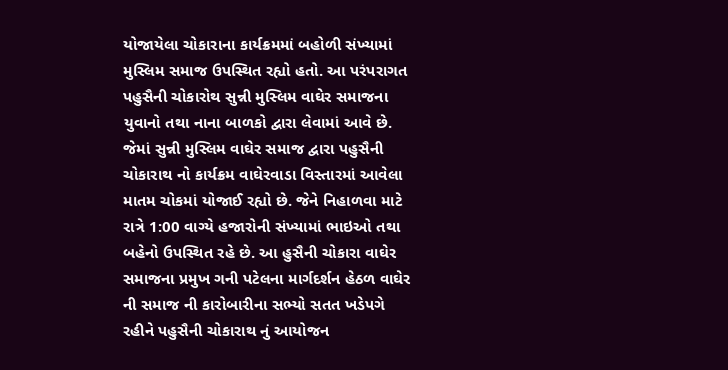યોજાયેલા ચોકારાના કાર્યક્રમમાં બહોળી સંખ્યામાં મુસ્લિમ સમાજ ઉપસ્થિત રહ્યો હતો. આ પરંપરાગત પહુસૈની ચોકારોથ સુન્ની મુસ્લિમ વાઘેર સમાજના યુવાનો તથા નાના બાળકો દ્વારા લેવામાં આવે છે. જેમાં સુન્ની મુસ્લિમ વાઘેર સમાજ દ્વારા પહુસૈની ચોકારાથ નો કાર્યક્રમ વાઘેરવાડા વિસ્તારમાં આવેલા માતમ ચોકમાં યોજાઈ રહ્યો છે. જેને નિહાળવા માટે રાત્રે 1:00 વાગ્યે હજારોની સંખ્યામાં ભાઇઓ તથા બહેનો ઉપસ્થિત રહે છે. આ હુસૈની ચોકારા વાઘેર સમાજના પ્રમુખ ગની પટેલના માર્ગદર્શન હેઠળ વાઘેર ની સમાજ ની કારોબારીના સભ્યો સતત ખડેપગે રહીને પહુસૈની ચોકારાથ નું આયોજન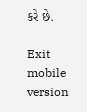કરે છે.

Exit mobile version